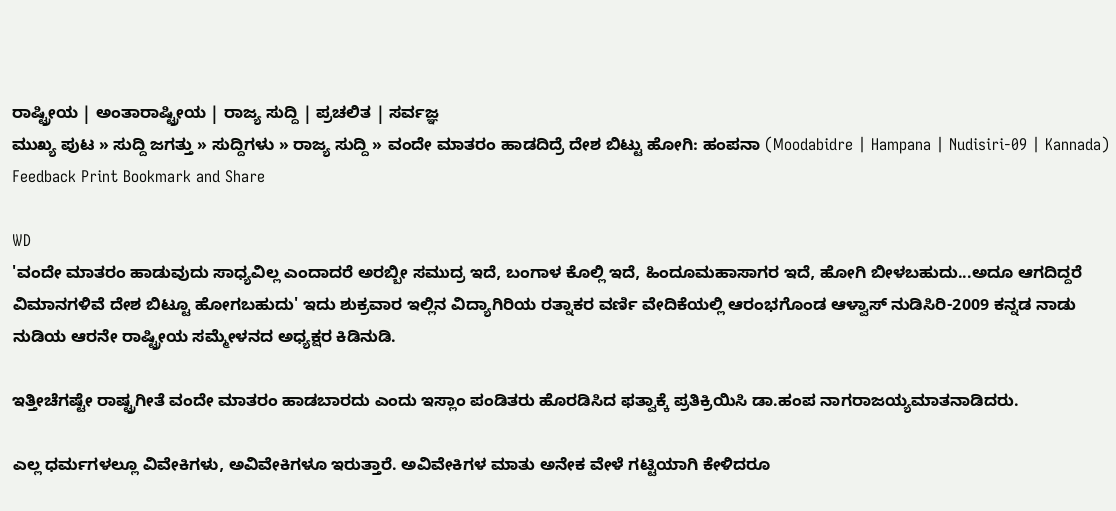ರಾಷ್ಟ್ರೀಯ | ಅಂತಾರಾಷ್ಟ್ರೀಯ | ರಾಜ್ಯ ಸುದ್ದಿ | ಪ್ರಚಲಿತ | ಸರ್ವಜ್ಞ
ಮುಖ್ಯ ಪುಟ » ಸುದ್ದಿ ಜಗತ್ತು » ಸುದ್ದಿಗಳು » ರಾಜ್ಯ ಸುದ್ದಿ » ವಂದೇ ಮಾತರಂ ಹಾಡದಿದ್ರೆ ದೇಶ ಬಿಟ್ಟು ಹೋಗಿ: ಹಂಪನಾ (Moodabidre | Hampana | Nudisiri-09 | Kannada)
Feedback Print Bookmark and Share

WD
'ವಂದೇ ಮಾತರಂ ಹಾಡುವುದು ಸಾಧ್ಯವಿಲ್ಲ ಎಂದಾದರೆ ಅರಬ್ಬೀ ಸಮುದ್ರ ಇದೆ, ಬಂಗಾಳ ಕೊಲ್ಲಿ ಇದೆ, ಹಿಂದೂಮಹಾಸಾಗರ ಇದೆ, ಹೋಗಿ ಬೀಳಬಹುದು...ಅದೂ ಆಗದಿದ್ದರೆ ವಿಮಾನಗಳಿವೆ ದೇಶ ಬಿಟ್ಟೂ ಹೋಗಬಹುದು' ಇದು ಶುಕ್ರವಾರ ಇಲ್ಲಿನ ವಿದ್ಯಾಗಿರಿಯ ರತ್ನಾಕರ ವರ್ಣಿ ವೇದಿಕೆಯಲ್ಲಿ ಆರಂಭಗೊಂಡ ಆಳ್ವಾಸ್ ನುಡಿಸಿರಿ-2009 ಕನ್ನಡ ನಾಡು ನುಡಿಯ ಆರನೇ ರಾಷ್ಟ್ರೀಯ ಸಮ್ಮೇಳನದ ಅಧ್ಯಕ್ಷರ ಕಿಡಿನುಡಿ.

ಇತ್ತೀಚೆಗಷ್ಟೇ ರಾಷ್ಟ್ರಗೀತೆ ವಂದೇ ಮಾತರಂ ಹಾಡಬಾರದು ಎಂದು ಇಸ್ಲಾಂ ಪಂಡಿತರು ಹೊರಡಿಸಿದ ಫತ್ವಾಕ್ಕೆ ಪ್ರತಿಕ್ರಿಯಿಸಿ ಡಾ.ಹಂಪ ನಾಗರಾಜಯ್ಯಮಾತನಾಡಿದರು.

ಎಲ್ಲ ಧರ್ಮಗಳಲ್ಲೂ ವಿವೇಕಿಗಳು, ಅವಿವೇಕಿಗಳೂ ಇರುತ್ತಾರೆ. ಅವಿವೇಕಿಗಳ ಮಾತು ಅನೇಕ ವೇಳೆ ಗಟ್ಟಿಯಾಗಿ ಕೇಳಿದರೂ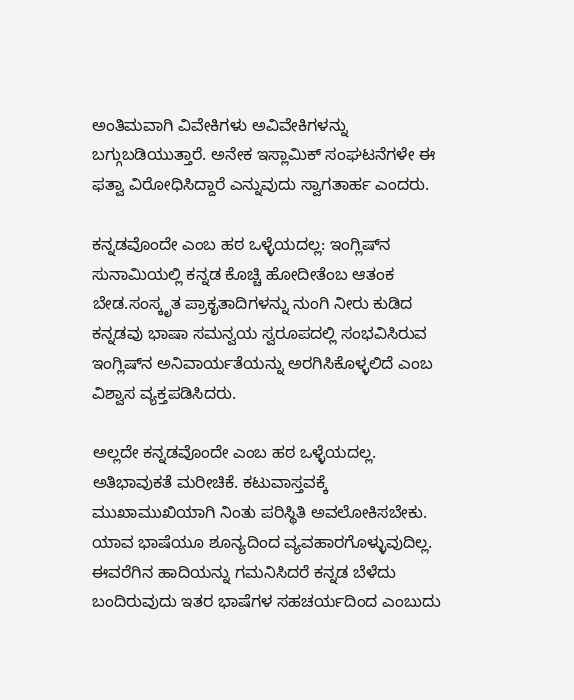ಅಂತಿಮವಾಗಿ ವಿವೇಕಿಗಳು ಅವಿವೇಕಿಗಳನ್ನು ಬಗ್ಗುಬಡಿಯುತ್ತಾರೆ. ಅನೇಕ ಇಸ್ಲಾಮಿಕ್ ಸಂಘಟನೆಗಳೇ ಈ ಫತ್ವಾ ವಿರೋಧಿಸಿದ್ದಾರೆ ಎನ್ನುವುದು ಸ್ವಾಗತಾರ್ಹ ಎಂದರು.

ಕನ್ನಡವೊಂದೇ ಎಂಬ ಹಠ ಒಳ್ಳೆಯದಲ್ಲ: ಇಂಗ್ಲಿಷ್‌ನ ಸುನಾಮಿಯಲ್ಲಿ ಕನ್ನಡ ಕೊಚ್ಚಿ ಹೋದೀತೆಂಬ ಆತಂಕ ಬೇಡ.ಸಂಸ್ಕೃತ ಪ್ರಾಕೃತಾದಿಗಳನ್ನು ನುಂಗಿ ನೀರು ಕುಡಿದ ಕನ್ನಡವು ಭಾಷಾ ಸಮನ್ವಯ ಸ್ವರೂಪದಲ್ಲಿ ಸಂಭವಿಸಿರುವ ಇಂಗ್ಲಿಷ್‌ನ ಅನಿವಾರ್ಯತೆಯನ್ನು ಅರಗಿಸಿಕೊಳ್ಳಲಿದೆ ಎಂಬ ವಿಶ್ವಾಸ ವ್ಯಕ್ತಪಡಿಸಿದರು.

ಅಲ್ಲದೇ ಕನ್ನಡವೊಂದೇ ಎಂಬ ಹಠ ಒಳ್ಳೆಯದಲ್ಲ. ಅತಿಭಾವುಕತೆ ಮರೀಚಿಕೆ. ಕಟುವಾಸ್ತವಕ್ಕೆ ಮುಖಾಮುಖಿಯಾಗಿ ನಿಂತು ಪರಿಸ್ಥಿತಿ ಅವಲೋಕಿಸಬೇಕು. ಯಾವ ಭಾಷೆಯೂ ಶೂನ್ಯದಿಂದ ವ್ಯವಹಾರಗೊಳ್ಳುವುದಿಲ್ಲ. ಈವರೆಗಿನ ಹಾದಿಯನ್ನು ಗಮನಿಸಿದರೆ ಕನ್ನಡ ಬೆಳೆದು ಬಂದಿರುವುದು ಇತರ ಭಾಷೆಗಳ ಸಹಚರ್ಯದಿಂದ ಎಂಬುದು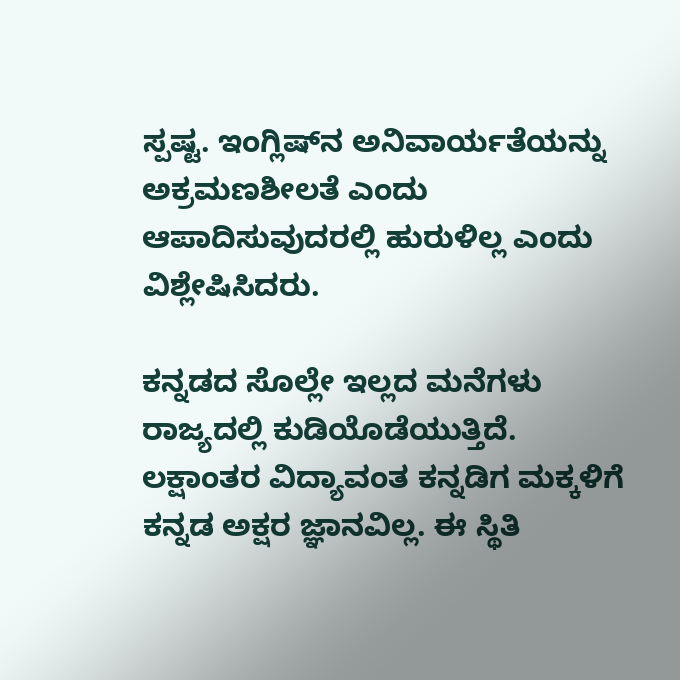ಸ್ಪಷ್ಟ. ಇಂಗ್ಲಿಷ್‌ನ ಅನಿವಾರ್ಯತೆಯನ್ನು ಅಕ್ರಮಣಶೀಲತೆ ಎಂದು ಆಪಾದಿಸುವುದರಲ್ಲಿ ಹುರುಳಿಲ್ಲ ಎಂದು ವಿಶ್ಲೇಷಿಸಿದರು.

ಕನ್ನಡದ ಸೊಲ್ಲೇ ಇಲ್ಲದ ಮನೆಗಳು ರಾಜ್ಯದಲ್ಲಿ ಕುಡಿಯೊಡೆಯುತ್ತಿದೆ. ಲಕ್ಷಾಂತರ ವಿದ್ಯಾವಂತ ಕನ್ನಡಿಗ ಮಕ್ಕಳಿಗೆ ಕನ್ನಡ ಅಕ್ಷರ ಜ್ಞಾನವಿಲ್ಲ. ಈ ಸ್ಥಿತಿ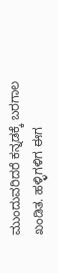ಮುಂದುವರಿದರೆ ಕನ್ನಡಕ್ಕೆ ಬರಗಾಲ ಖಂಡಿತ. ಹಳ್ಳಿಗಳಿಗ ಈಗ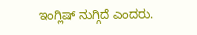ಇಂಗ್ಲಿಷ್ ನುಗ್ಗಿದೆ ಎಂದರು.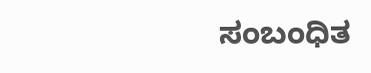ಸಂಬಂಧಿತ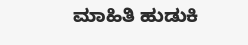ಮಾಹಿತಿ ಹುಡುಕಿ